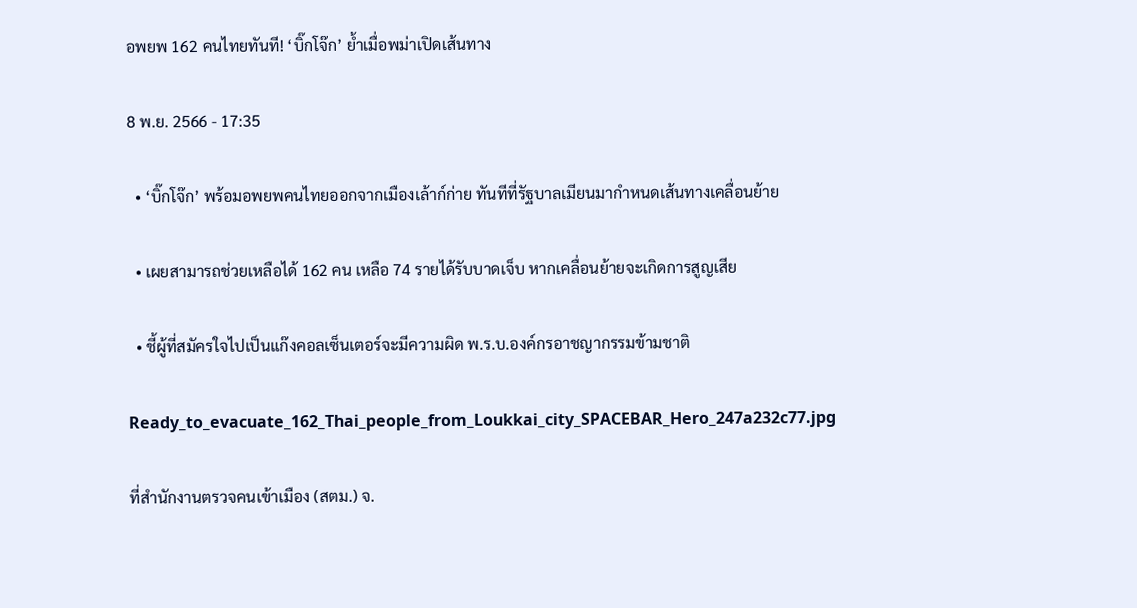อพยพ 162 คนไทยทันที! ‘บิ๊กโจ๊ก’ ย้ำเมื่อพม่าเปิดเส้นทาง

8 พ.ย. 2566 - 17:35

  • ‘บิ๊กโจ๊ก’ พร้อมอพยพคนไทยออกจากเมืองเล้าก์ก่าย ทันทีที่รัฐบาลเมียนมากำหนดเส้นทางเคลื่อนย้าย

  • เผยสามารถช่วยเหลือได้ 162 คน เหลือ 74 รายได้รับบาดเจ็บ หากเคลื่อนย้ายจะเกิดการสูญเสีย

  • ชี้ผู้ที่สมัครใจไปเป็นแก๊งคอลเซ็นเตอร์จะมีความผิด พ.ร.บ.องค์กรอาชญากรรมข้ามชาติ

Ready_to_evacuate_162_Thai_people_from_Loukkai_city_SPACEBAR_Hero_247a232c77.jpg

ที่สำนักงานตรวจคนเข้าเมือง (สตม.) จ.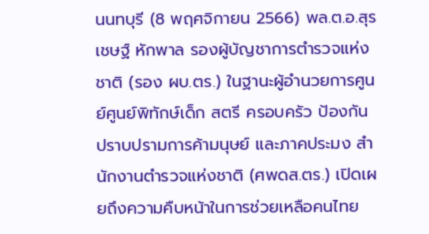นนทบุรี (8 พฤศจิกายน 2566) พล.ต.อ.สุรเชษฐ์ หักพาล รองผู้บัญชาการตำรวจแห่งชาติ (รอง ผบ.ตร.) ในฐานะผู้อำนวยการศูนย์ศูนย์พิทักษ์เด็ก สตรี ครอบครัว ป้องกันปราบปรามการค้ามนุษย์ และภาคประมง สำนักงานตำรวจแห่งชาติ (ศพดส.ตร.) เปิดเผยถึงความคืบหน้าในการช่วยเหลือคนไทย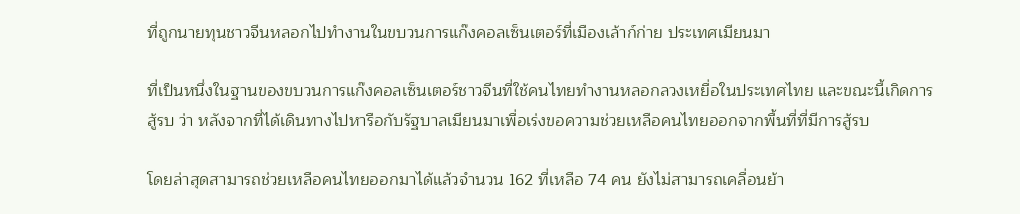ที่ถูกนายทุนชาวจีนหลอกไปทำงานในขบวนการแก๊งคอลเซ็นเตอร์ที่เมืองเล้าก์ก่าย ประเทศเมียนมา

ที่เป็นหนึ่งในฐานของขบวนการแก๊งคอลเซ็นเตอร์ชาวจีนที่ใช้คนไทยทำงานหลอกลวงเหยื่อในประเทศไทย และขณะนี้เกิดการสู้รบ ว่า หลังจากที่ได้เดินทางไปหารือกับรัฐบาลเมียนมาเพื่อเร่งขอความช่วยเหลือคนไทยออกจากพื้นที่ที่มีการสู้รบ

โดยล่าสุดสามารถช่วยเหลือคนไทยออกมาได้แล้วจำนวน 162 ที่เหลือ 74 คน ยังไม่สามารถเคลื่อนย้า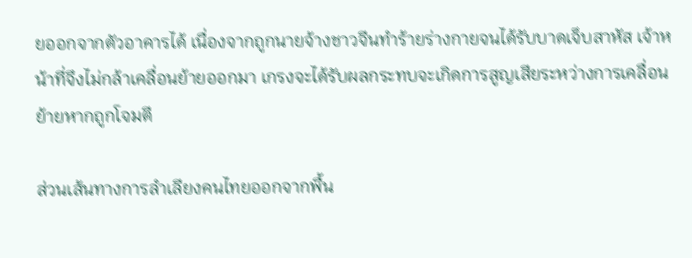ยออกจากตัวอาคารได้ เนื่องจากถูกนายจ้างชาวจีนทำร้ายร่างกายจนได้รับบาดเจ็บสาหัส เจ้าหน้าที่จึงไม่กล้าเคลื่อนย้ายออกมา เกรงจะได้รับผลกระทบจะเกิดการสูญเสียระหว่างการเคลื่อนย้ายหากถูกโจมตี

ส่วนเส้นทางการลำเลียงคนไทยออกจากพื้น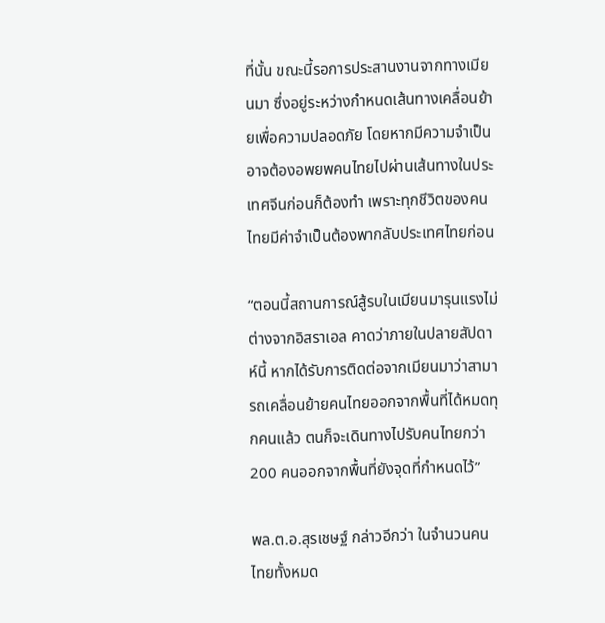ที่นั้น ขณะนี้รอการประสานงานจากทางเมียนมา ซึ่งอยู่ระหว่างกำหนดเส้นทางเคลื่อนย้ายเพื่อความปลอดภัย โดยหากมีความจำเป็นอาจต้องอพยพคนไทยไปผ่านเส้นทางในประเทศจีนก่อนก็ต้องทำ เพราะทุกชีวิตของคนไทยมีค่าจำเป็นต้องพากลับประเทศไทยก่อน

“ตอนนี้สถานการณ์สู้รบในเมียนมารุนแรงไม่ต่างจากอิสราเอล คาดว่าภายในปลายสัปดาห์นี้ หากได้รับการติดต่อจากเมียนมาว่าสามารถเคลื่อนย้ายคนไทยออกจากพื้นที่ได้หมดทุกคนแล้ว ตนก็จะเดินทางไปรับคนไทยกว่า 200 คนออกจากพื้นที่ยังจุดที่กำหนดไว้”

พล.ต.อ.สุรเชษฐ์ กล่าวอีกว่า ในจำนวนคนไทยทั้งหมด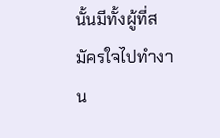นั้นมีทั้งผู้ที่สมัครใจไปทำงาน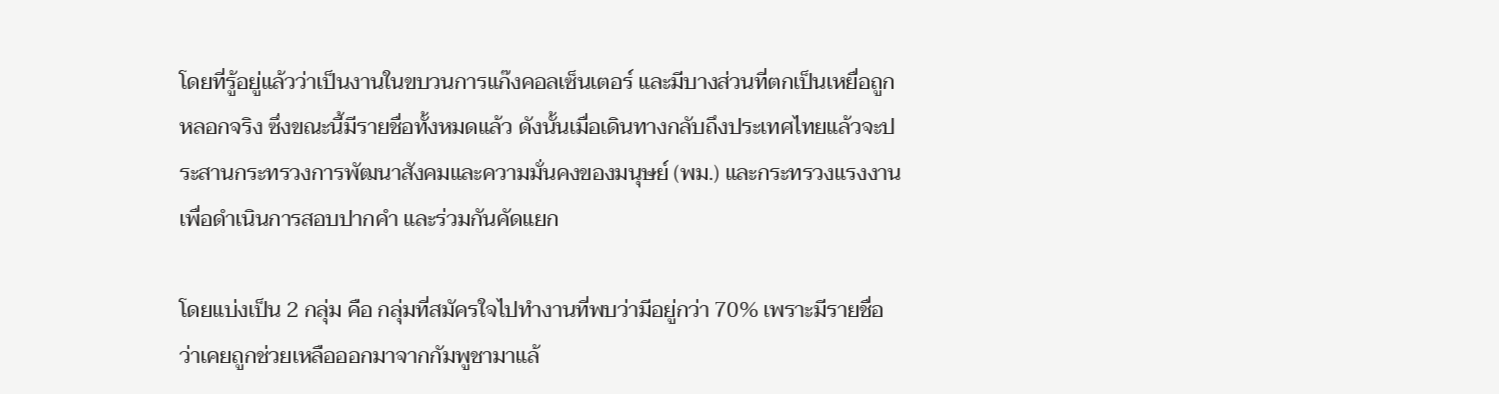โดยที่รู้อยู่แล้วว่าเป็นงานในขบวนการแก๊งคอลเซ็นเตอร์ และมีบางส่วนที่ตกเป็นเหยื่อถูกหลอกจริง ซึ่งขณะนี้มีรายชื่อทั้งหมดแล้ว ดังนั้นเมื่อเดินทางกลับถึงประเทศไทยแล้วจะประสานกระทรวงการพัฒนาสังคมและความมั่นคงของมนุษย์ (พม.) และกระทรวงแรงงาน เพื่อดำเนินการสอบปากคำ และร่วมกันคัดแยก

โดยแบ่งเป็น 2 กลุ่ม คือ กลุ่มที่สมัครใจไปทำงานที่พบว่ามีอยู่กว่า 70% เพราะมีรายชื่อว่าเคยถูกช่วยเหลือออกมาจากกัมพูชามาแล้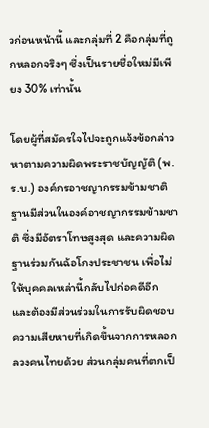วก่อนหน้านี้ และกลุ่มที่ 2 คือกลุ่มที่ถูกหลอกจริงๆ ซึ่งเป็นรายชื่อใหม่มีเพียง 30% เท่านั้น

โดยผู้ที่สมัครใจไปจะถูกแจ้งข้อกล่าวหาตามความผิดพระราชบัญญัติ (พ.ร.บ.) องค์กรอาชญากรรมข้ามชาติ ฐานมีส่วนในองค์อาชญากรรมข้ามชาติ ซึ่งมีอัตราโทษสูงสุด และความผิดฐานร่วมกันฉ้อโกงประชาชน เพื่อไม่ให้บุคคลเหล่านี้กลับไปก่อคดีอีก และต้องมีส่วนร่วมในการรับผิดชอบความเสียหายที่เกิดขึ้นจากการหลอกลวงคนไทยด้วย ส่วนกลุ่มคนที่ตกเป็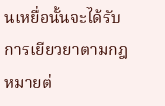นเหยื่อนั้นจะได้รับการเยียวยาตามกฎหมายต่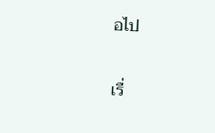อไป

เรื่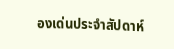องเด่นประจำสัปดาห์